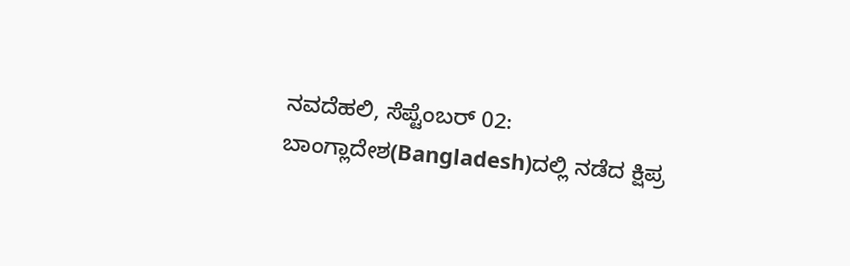ನವದೆಹಲಿ, ಸೆಪ್ಟೆಂಬರ್ 02: ಬಾಂಗ್ಲಾದೇಶ(Bangladesh)ದಲ್ಲಿ ನಡೆದ ಕ್ಷಿಪ್ರ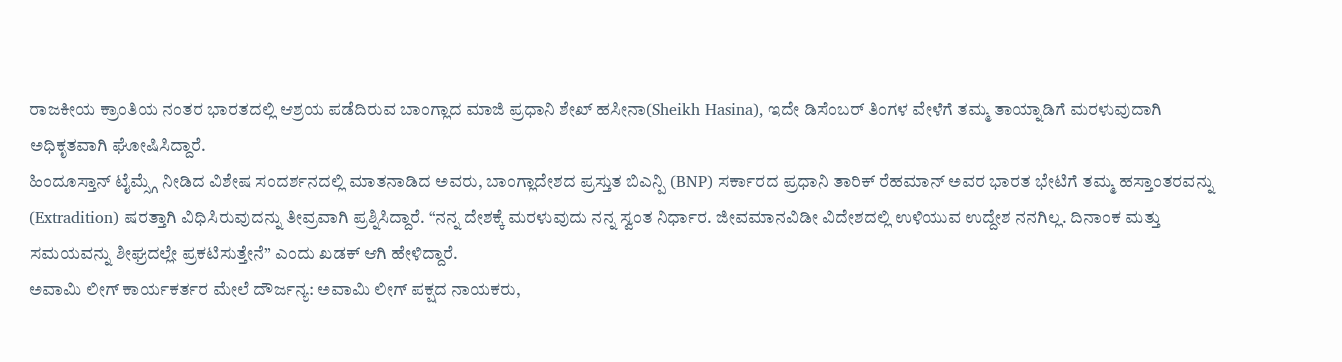ರಾಜಕೀಯ ಕ್ರಾಂತಿಯ ನಂತರ ಭಾರತದಲ್ಲಿ ಆಶ್ರಯ ಪಡೆದಿರುವ ಬಾಂಗ್ಲಾದ ಮಾಜಿ ಪ್ರಧಾನಿ ಶೇಖ್ ಹಸೀನಾ(Sheikh Hasina), ಇದೇ ಡಿಸೆಂಬರ್ ತಿಂಗಳ ವೇಳೆಗೆ ತಮ್ಮ ತಾಯ್ನಾಡಿಗೆ ಮರಳುವುದಾಗಿ ಅಧಿಕೃತವಾಗಿ ಘೋಷಿಸಿದ್ದಾರೆ.
ಹಿಂದೂಸ್ತಾನ್ ಟೈಮ್ಸ್ಗೆ ನೀಡಿದ ವಿಶೇಷ ಸಂದರ್ಶನದಲ್ಲಿ ಮಾತನಾಡಿದ ಅವರು, ಬಾಂಗ್ಲಾದೇಶದ ಪ್ರಸ್ತುತ ಬಿಎನ್ಪಿ (BNP) ಸರ್ಕಾರದ ಪ್ರಧಾನಿ ತಾರಿಕ್ ರೆಹಮಾನ್ ಅವರ ಭಾರತ ಭೇಟಿಗೆ ತಮ್ಮ ಹಸ್ತಾಂತರವನ್ನು (Extradition) ಷರತ್ತಾಗಿ ವಿಧಿಸಿರುವುದನ್ನು ತೀವ್ರವಾಗಿ ಪ್ರಶ್ನಿಸಿದ್ದಾರೆ. “ನನ್ನ ದೇಶಕ್ಕೆ ಮರಳುವುದು ನನ್ನ ಸ್ವಂತ ನಿರ್ಧಾರ. ಜೀವಮಾನವಿಡೀ ವಿದೇಶದಲ್ಲಿ ಉಳಿಯುವ ಉದ್ದೇಶ ನನಗಿಲ್ಲ. ದಿನಾಂಕ ಮತ್ತು ಸಮಯವನ್ನು ಶೀಘ್ರದಲ್ಲೇ ಪ್ರಕಟಿಸುತ್ತೇನೆ” ಎಂದು ಖಡಕ್ ಆಗಿ ಹೇಳಿದ್ದಾರೆ.
ಅವಾಮಿ ಲೀಗ್ ಕಾರ್ಯಕರ್ತರ ಮೇಲೆ ದೌರ್ಜನ್ಯ: ಅವಾಮಿ ಲೀಗ್ ಪಕ್ಷದ ನಾಯಕರು,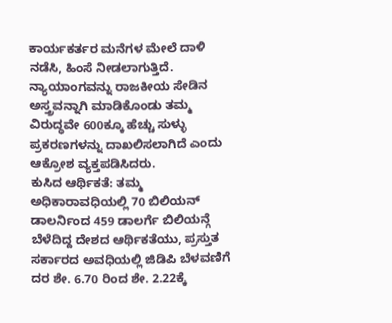ಕಾರ್ಯಕರ್ತರ ಮನೆಗಳ ಮೇಲೆ ದಾಳಿ ನಡೆಸಿ, ಹಿಂಸೆ ನೀಡಲಾಗುತ್ತಿದೆ. ನ್ಯಾಯಾಂಗವನ್ನು ರಾಜಕೀಯ ಸೇಡಿನ ಅಸ್ತ್ರವನ್ನಾಗಿ ಮಾಡಿಕೊಂಡು ತಮ್ಮ ವಿರುದ್ಧವೇ 600ಕ್ಕೂ ಹೆಚ್ಚು ಸುಳ್ಳು ಪ್ರಕರಣಗಳನ್ನು ದಾಖಲಿಸಲಾಗಿದೆ ಎಂದು ಆಕ್ರೋಶ ವ್ಯಕ್ತಪಡಿಸಿದರು.
ಕುಸಿದ ಆರ್ಥಿಕತೆ: ತಮ್ಮ ಅಧಿಕಾರಾವಧಿಯಲ್ಲಿ 70 ಬಿಲಿಯನ್ ಡಾಲರ್ನಿಂದ 459 ಡಾಲರ್ಗೆ ಬಿಲಿಯನ್ಗೆ ಬೆಳೆದಿದ್ದ ದೇಶದ ಆರ್ಥಿಕತೆಯು, ಪ್ರಸ್ತುತ ಸರ್ಕಾರದ ಅವಧಿಯಲ್ಲಿ ಜಿಡಿಪಿ ಬೆಳವಣಿಗೆ ದರ ಶೇ. 6.70 ರಿಂದ ಶೇ. 2.22ಕ್ಕೆ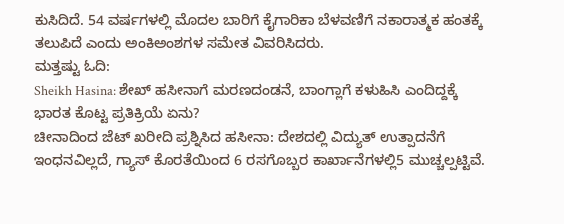ಕುಸಿದಿದೆ. 54 ವರ್ಷಗಳಲ್ಲಿ ಮೊದಲ ಬಾರಿಗೆ ಕೈಗಾರಿಕಾ ಬೆಳವಣಿಗೆ ನಕಾರಾತ್ಮಕ ಹಂತಕ್ಕೆ ತಲುಪಿದೆ ಎಂದು ಅಂಕಿಅಂಶಗಳ ಸಮೇತ ವಿವರಿಸಿದರು.
ಮತ್ತಷ್ಟು ಓದಿ:
Sheikh Hasina: ಶೇಖ್ ಹಸೀನಾಗೆ ಮರಣದಂಡನೆ, ಬಾಂಗ್ಲಾಗೆ ಕಳುಹಿಸಿ ಎಂದಿದ್ದಕ್ಕೆ ಭಾರತ ಕೊಟ್ಟ ಪ್ರತಿಕ್ರಿಯೆ ಏನು?
ಚೀನಾದಿಂದ ಜೆಟ್ ಖರೀದಿ ಪ್ರಶ್ನಿಸಿದ ಹಸೀನಾ: ದೇಶದಲ್ಲಿ ವಿದ್ಯುತ್ ಉತ್ಪಾದನೆಗೆ ಇಂಧನವಿಲ್ಲದೆ, ಗ್ಯಾಸ್ ಕೊರತೆಯಿಂದ 6 ರಸಗೊಬ್ಬರ ಕಾರ್ಖಾನೆಗಳಲ್ಲಿ5 ಮುಚ್ಚಲ್ಪಟ್ಟಿವೆ.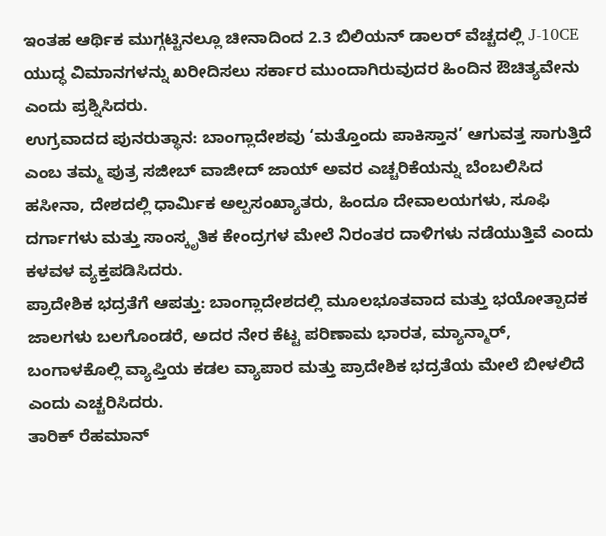ಇಂತಹ ಆರ್ಥಿಕ ಮುಗ್ಗಟ್ಟಿನಲ್ಲೂ ಚೀನಾದಿಂದ 2.3 ಬಿಲಿಯನ್ ಡಾಲರ್ ವೆಚ್ಚದಲ್ಲಿ J-10CE ಯುದ್ಧ ವಿಮಾನಗಳನ್ನು ಖರೀದಿಸಲು ಸರ್ಕಾರ ಮುಂದಾಗಿರುವುದರ ಹಿಂದಿನ ಔಚಿತ್ಯವೇನು ಎಂದು ಪ್ರಶ್ನಿಸಿದರು.
ಉಗ್ರವಾದದ ಪುನರುತ್ಥಾನ: ಬಾಂಗ್ಲಾದೇಶವು ‘ಮತ್ತೊಂದು ಪಾಕಿಸ್ತಾನ’ ಆಗುವತ್ತ ಸಾಗುತ್ತಿದೆ ಎಂಬ ತಮ್ಮ ಪುತ್ರ ಸಜೀಬ್ ವಾಜೀದ್ ಜಾಯ್ ಅವರ ಎಚ್ಚರಿಕೆಯನ್ನು ಬೆಂಬಲಿಸಿದ ಹಸೀನಾ, ದೇಶದಲ್ಲಿ ಧಾರ್ಮಿಕ ಅಲ್ಪಸಂಖ್ಯಾತರು, ಹಿಂದೂ ದೇವಾಲಯಗಳು, ಸೂಫಿ ದರ್ಗಾಗಳು ಮತ್ತು ಸಾಂಸ್ಕೃತಿಕ ಕೇಂದ್ರಗಳ ಮೇಲೆ ನಿರಂತರ ದಾಳಿಗಳು ನಡೆಯುತ್ತಿವೆ ಎಂದು ಕಳವಳ ವ್ಯಕ್ತಪಡಿಸಿದರು.
ಪ್ರಾದೇಶಿಕ ಭದ್ರತೆಗೆ ಆಪತ್ತು: ಬಾಂಗ್ಲಾದೇಶದಲ್ಲಿ ಮೂಲಭೂತವಾದ ಮತ್ತು ಭಯೋತ್ಪಾದಕ ಜಾಲಗಳು ಬಲಗೊಂಡರೆ, ಅದರ ನೇರ ಕೆಟ್ಟ ಪರಿಣಾಮ ಭಾರತ, ಮ್ಯಾನ್ಮಾರ್, ಬಂಗಾಳಕೊಲ್ಲಿ ವ್ಯಾಪ್ತಿಯ ಕಡಲ ವ್ಯಾಪಾರ ಮತ್ತು ಪ್ರಾದೇಶಿಕ ಭದ್ರತೆಯ ಮೇಲೆ ಬೀಳಲಿದೆ ಎಂದು ಎಚ್ಚರಿಸಿದರು.
ತಾರಿಕ್ ರೆಹಮಾನ್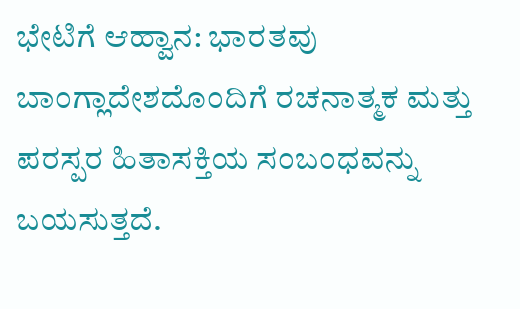ಭೇಟಿಗೆ ಆಹ್ವಾನ: ಭಾರತವು ಬಾಂಗ್ಲಾದೇಶದೊಂದಿಗೆ ರಚನಾತ್ಮಕ ಮತ್ತು ಪರಸ್ಪರ ಹಿತಾಸಕ್ತಿಯ ಸಂಬಂಧವನ್ನು ಬಯಸುತ್ತದೆ.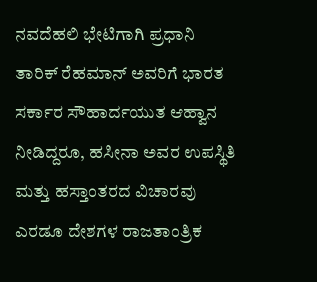ನವದೆಹಲಿ ಭೇಟಿಗಾಗಿ ಪ್ರಧಾನಿ ತಾರಿಕ್ ರೆಹಮಾನ್ ಅವರಿಗೆ ಭಾರತ ಸರ್ಕಾರ ಸೌಹಾರ್ದಯುತ ಆಹ್ವಾನ ನೀಡಿದ್ದರೂ, ಹಸೀನಾ ಅವರ ಉಪಸ್ಥಿತಿ ಮತ್ತು ಹಸ್ತಾಂತರದ ವಿಚಾರವು ಎರಡೂ ದೇಶಗಳ ರಾಜತಾಂತ್ರಿಕ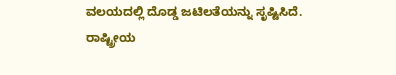ವಲಯದಲ್ಲಿ ದೊಡ್ಡ ಜಟಿಲತೆಯನ್ನು ಸೃಷ್ಟಿಸಿದೆ.
ರಾಷ್ಟ್ರೀಯ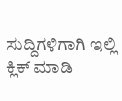ಸುದ್ದಿಗಳಿಗಾಗಿ ಇಲ್ಲಿ ಕ್ಲಿಕ್ ಮಾಡಿ